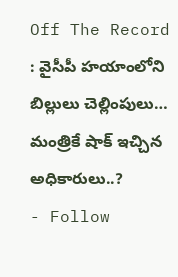Off The Record : వైసీపీ హయాంలోని బిల్లులు చెల్లింపులు… మంత్రికే షాక్ ఇచ్చిన అధికారులు..?
- Follow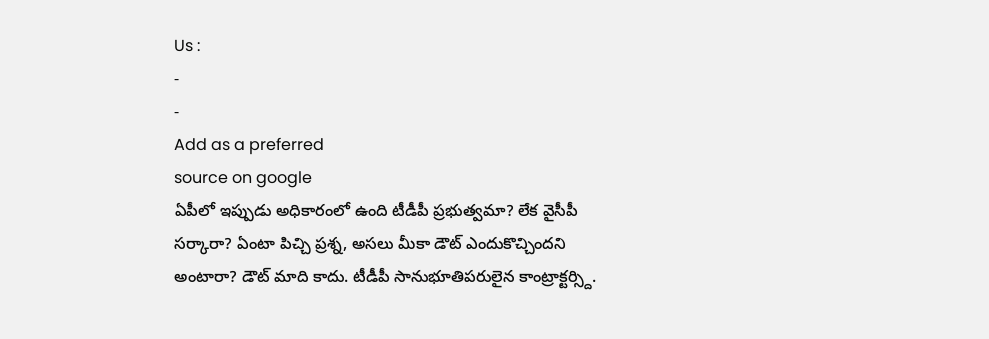Us :
-
-
Add as a preferred
source on google
ఏపీలో ఇప్పుడు అధికారంలో ఉంది టీడీపీ ప్రభుత్వమా? లేక వైసీపీ సర్కారా? ఏంటా పిచ్చి ప్రశ్న, అసలు మీకా డౌట్ ఎందుకొచ్చిందని అంటారా? డౌట్ మాది కాదు. టీడీపీ సానుభూతిపరులైన కాంట్రాక్టర్స్ది.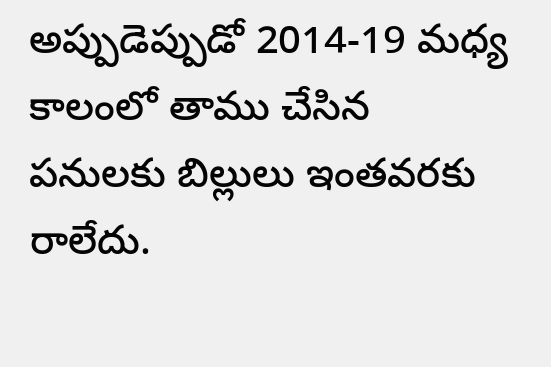అప్పుడెప్పుడో 2014-19 మధ్య కాలంలో తాము చేసిన పనులకు బిల్లులు ఇంతవరకు రాలేదు.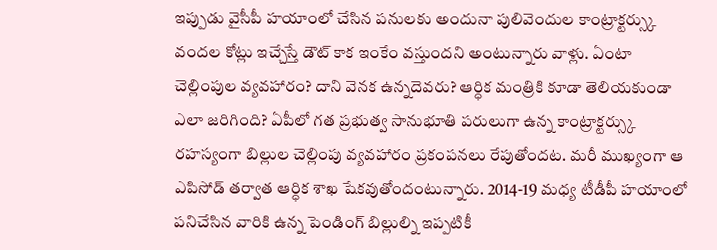ఇప్పుడు వైసీపీ హయాంలో చేసిన పనులకు అందునా పులివెందుల కాంట్రాక్టర్స్కు వందల కోట్లు ఇచ్చేస్తే డౌట్ కాక ఇంకేం వస్తుందని అంటున్నారు వాళ్లు. ఏంటా చెల్లింపుల వ్యవహారం? దాని వెనక ఉన్నదెవరు? ఆర్ధిక మంత్రికి కూడా తెలియకుండా ఎలా జరిగింది? ఏపీలో గత ప్రభుత్వ సానుభూతి పరులుగా ఉన్న కాంట్రాక్టర్స్కు రహస్యంగా బిల్లుల చెల్లింపు వ్యవహారం ప్రకంపనలు రేపుతోందట. మరీ ముఖ్యంగా ఆ ఎపిసోడ్ తర్వాత ఆర్ధిక శాఖ షేకవుతోందంటున్నారు. 2014-19 మధ్య టీడీపీ హయాంలో పనిచేసిన వారికి ఉన్న పెండింగ్ బిల్లుల్ని ఇప్పటికీ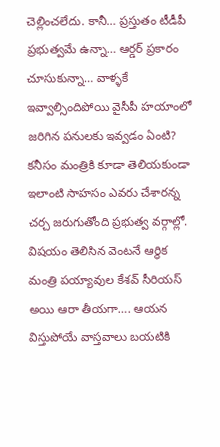చెల్లించలేదు. కానీ… ప్రస్తుతం టీడీపీ ప్రభుత్వమే ఉన్నా… ఆర్డర్ ప్రకారం చూసుకున్నా… వాళ్ళకే ఇవ్వాల్సిందిపోయి వైసీపీ హయాంలో జరిగిన పనులకు ఇవ్వడం ఏంటి? కనీసం మంత్రికి కూడా తెలియకుండా ఇలాంటి సాహసం ఎవరు చేశారన్న చర్చ జరుగుతోంది ప్రభుత్వ వర్గాల్లో. విషయం తెలిసిన వెంటనే ఆర్థిక మంత్రి పయ్యావుల కేశవ్ సీరియస్ అయి ఆరా తీయగా…. ఆయన విస్తుపోయే వాస్తవాలు బయటికి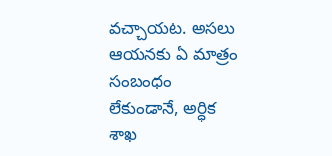వచ్చాయట. అసలు ఆయనకు ఏ మాత్రం సంబంధం లేకుండానే, అర్ధిక శాఖ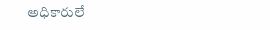అధికారులే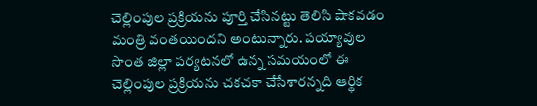చెల్లింపుల ప్రక్రియను పూర్తి చేసినట్టు తెలిసి షాకవడం మంత్రి వంతయిందని అంటున్నారు. పయ్యావుల సొంత జిల్లా పర్యటనలో ఉన్న సమయంలో ఈ చెల్లింపుల ప్రక్రియను చకచకా చేసేశారన్నది ఆర్థిక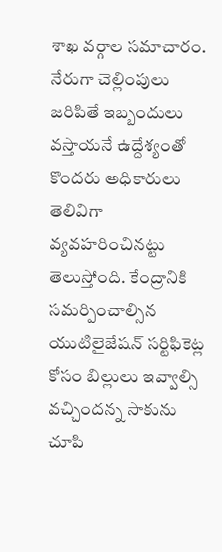శాఖ వర్గాల సమాచారం. నేరుగా చెల్లింపులు జరిపితే ఇబ్బందులు వస్తాయనే ఉద్దేశ్యంతో కొందరు అధికారులు తెలివిగా వ్యవహరించినట్టు తెలుస్తోంది. కేంద్రానికి సమర్పించాల్సిన యుటిలైజేషన్ సర్టిఫికెట్ల కోసం బిల్లులు ఇవ్వాల్సి వచ్చిందన్న సాకును చూపి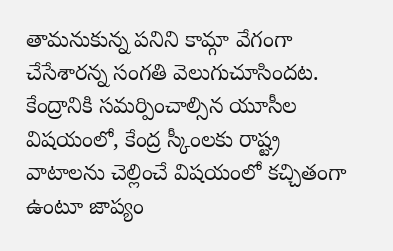తామనుకున్న పనిని కామ్గా వేగంగా చేసేశారన్న సంగతి వెలుగుచూసిందట. కేంద్రానికి సమర్పించాల్సిన యూసీల విషయంలో, కేంద్ర స్కీంలకు రాష్ట్ర వాటాలను చెల్లించే విషయంలో కచ్చితంగా ఉంటూ జాప్యం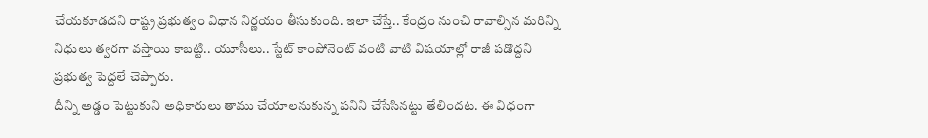చేయకూడదని రాష్ట్ర ప్రభుత్వం విధాన నిర్ణయం తీసుకుంది. ఇలా చేస్తే.. కేంద్రం నుంచి రావాల్సిన మరిన్ని నిధులు త్వరగా వస్తాయి కాబట్టి.. యూసీలు.. స్టేట్ కాంపోనెంట్ వంటి వాటి విషయాల్లో రాజీ పడొద్దని ప్రభుత్వ పెద్దలే చెప్పారు.
దీన్ని అడ్డం పెట్టుకుని అధికారులు తాము చేయాలనుకున్న పనిని చేసేసినట్టు తేలిందట. ఈ విధంగా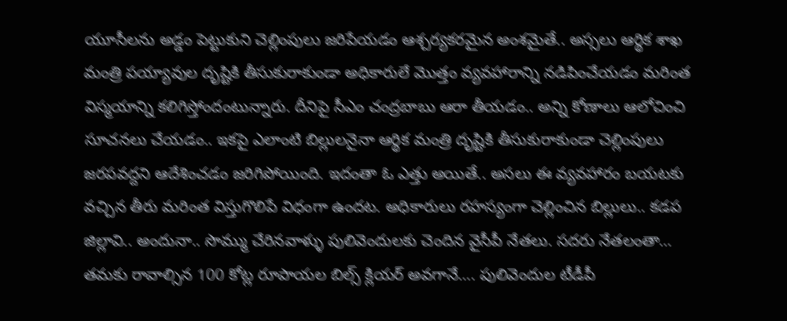యూసీలను అడ్డం పెట్టుకుని చెల్లింపులు జరిపేయడం ఆశ్చర్యకరమైన అంశమైతే.. అస్సలు ఆర్థిక శాఖ మంత్రి పయ్యావుల దృష్టికి తీసుకురాకుండా అధికారులే మొత్తం వ్యవహారాన్ని నడిపించేయడం మరింత విస్మయాన్ని కలిగిస్తోందంటున్నారు. దీనిపై సీఎం చంద్రబాబు ఆరా తీయడం.. అన్ని కోణాలు ఆలోచించి సూచనలు చేయడం.. ఇకపై ఎలాంటి బిల్లులనైనా ఆర్థిక మంత్రి దృష్టికి తీసుకురాకుండా చెల్లింపులు జరపవద్దని ఆదేశించడం జరిగిపోయింది. ఇదంతా ఓ ఎత్తు అయితే.. అసలు ఈ వ్యవహారం బయటకు వచ్చిన తీరు మరింత విస్తుగొలిపే విధంగా ఉందట. అధికారులు రహస్యంగా చెల్లించిన బిల్లులు.. కడప జిల్లావి.. అందునా.. సొమ్ము చేరినవాళ్ళు పులివెందులకు చెందిన వైసీపీ నేతలు. సదరు నేతలంతా… తమకు రావాల్సిన 100 కోట్ల రూపాయల బిల్స్ క్లియర్ అవగానే…. పులివెందుల టీడీపీ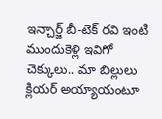ఇన్చార్జ్ బీ-టెక్ రవి ఇంటి ముందుకెళ్లి ఇవిగో చెక్కులు.. మా బిల్లులు క్లియర్ అయ్యాయంటూ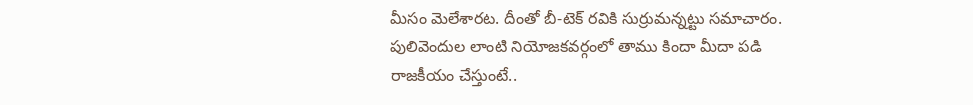మీసం మెలేశారట. దీంతో బీ-టెక్ రవికి సుర్రుమన్నట్టు సమాచారం. పులివెందుల లాంటి నియోజకవర్గంలో తాము కిందా మీదా పడి రాజకీయం చేస్తుంటే..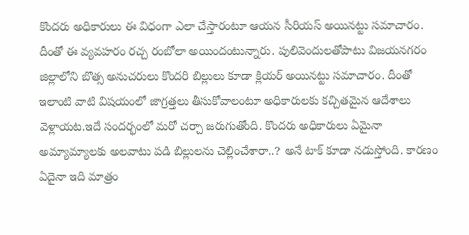కొందరు అధికారులు ఈ విధంగా ఎలా చేస్తారంటూ ఆయన సీరియస్ అయినట్టు సమాచారం. దీంతో ఈ వ్యవహరం రచ్చ రంబోలా అయిందంటున్నారు. పులివెందులతోపాటు విజయనగరం జిల్లాలోని బొత్స అనుచరులు కొందరి బిల్లులు కూడా క్లియర్ అయినట్టు సమాచారం. దీంతో ఇలాంటి వాటి విషయంలో జాగ్రత్తలు తీసుకోవాలంటూ అధికారులకు కచ్చితమైన ఆదేశాలు వెళ్లాయట.ఇదే సందర్భంలో మరో చర్చా జరుగుతోంది. కొందరు అధికారులు ఏమైనా అమ్యామ్యాలకు అలవాటు పడి బిల్లులను చెల్లించేశారా..? అనే టాక్ కూడా నడుస్తోంది. కారణం ఏదైనా ఇది మాత్రం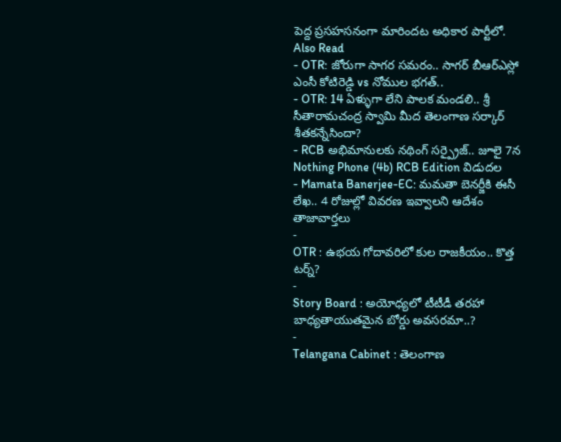పెద్ద ప్రసహసనంగా మారిందట అధికార పార్టీలో.
Also Read
- OTR: జోరుగా సాగర సమరం.. సాగర్ బీఆర్ఎస్లో ఎంసీ కోటిరెడ్డి vs నోముల భగత్..
- OTR: 14 ఏళ్ళుగా లేని పాలక మండలి.. శ్రీ సీతారామచంద్ర స్వామి మీద తెలంగాణ సర్కార్ శీతకన్నేసిందా?
- RCB అభిమానులకు నథింగ్ సర్ప్రైజ్.. జూలై 7న Nothing Phone (4b) RCB Edition విడుదల
- Mamata Banerjee-EC: మమతా బెనర్జీకి ఈసీ లేఖ.. 4 రోజుల్లో వివరణ ఇవ్వాలని ఆదేశం
తాజావార్తలు
-
OTR : ఉభయ గోదావరిలో కుల రాజకీయం.. కొత్త టర్న్?
-
Story Board : అయోధ్యలో టీటీడీ తరహా బాధ్యతాయుతమైన బోర్డు అవసరమా..?
-
Telangana Cabinet : తెలంగాణ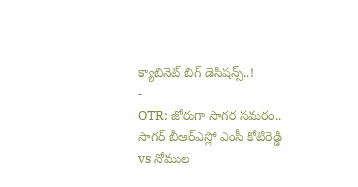క్యాబినెట్ బిగ్ డెసిషన్స్..!
-
OTR: జోరుగా సాగర సమరం.. సాగర్ బీఆర్ఎస్లో ఎంసీ కోటిరెడ్డి vs నోముల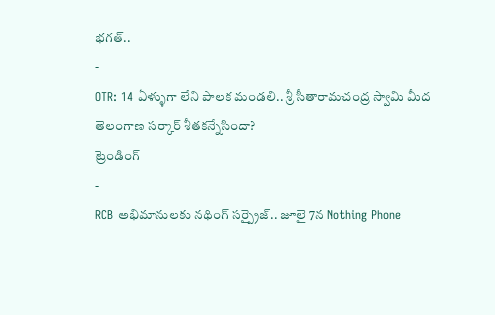భగత్..
-
OTR: 14 ఏళ్ళుగా లేని పాలక మండలి.. శ్రీ సీతారామచంద్ర స్వామి మీద తెలంగాణ సర్కార్ శీతకన్నేసిందా?
ట్రెండింగ్
-
RCB అభిమానులకు నథింగ్ సర్ప్రైజ్.. జూలై 7న Nothing Phone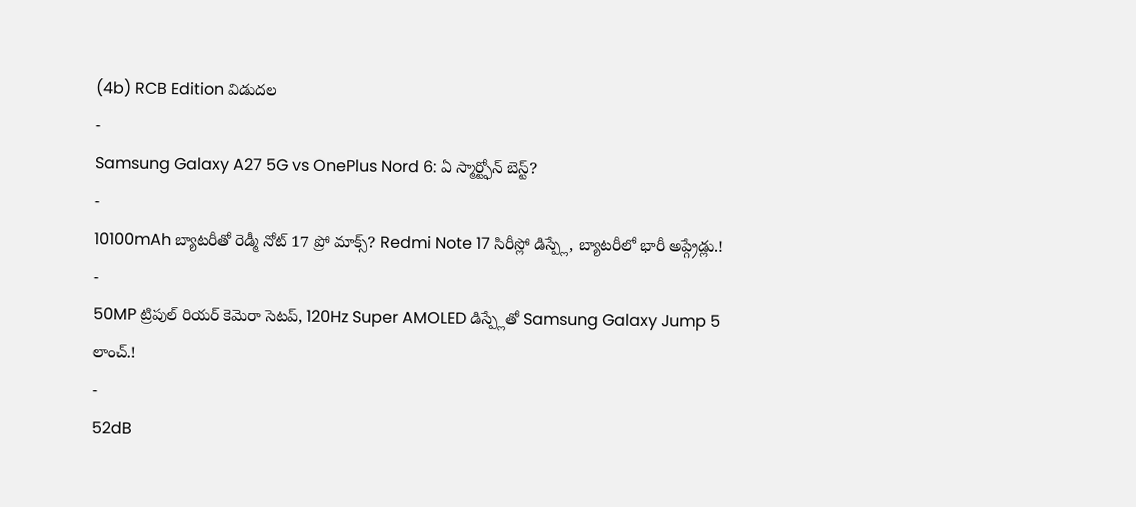(4b) RCB Edition విడుదల
-
Samsung Galaxy A27 5G vs OnePlus Nord 6: ఏ స్మార్ట్ఫోన్ బెస్ట్?
-
10100mAh బ్యాటరీతో రెడ్మీ నోట్ 17 ప్రో మాక్స్? Redmi Note 17 సిరీస్లో డిస్ప్లే, బ్యాటరీలో భారీ అప్గ్రేడ్లు.!
-
50MP ట్రిపుల్ రియర్ కెమెరా సెటప్, 120Hz Super AMOLED డిస్ప్లేతో Samsung Galaxy Jump 5 లాంచ్.!
-
52dB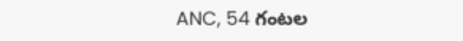ANC, 54 గంటల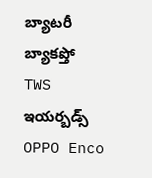బ్యాటరీ బ్యాకప్తో TWS ఇయర్బడ్స్ OPPO Enco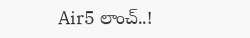Air5 లాంచ్..!